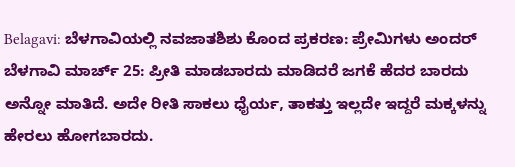Belagavi: ಬೆಳಗಾವಿಯಲ್ಲಿ ನವಜಾತಶಿಶು ಕೊಂದ ಪ್ರಕರಣ: ಪ್ರೇಮಿಗಳು ಅಂದರ್
ಬೆಳಗಾವಿ ಮಾರ್ಚ್ 25: ಪ್ರೀತಿ ಮಾಡಬಾರದು ಮಾಡಿದರೆ ಜಗಕೆ ಹೆದರ ಬಾರದು ಅನ್ನೋ ಮಾತಿದೆ. ಅದೇ ರೀತಿ ಸಾಕಲು ಧೈರ್ಯ, ತಾಕತ್ತು ಇಲ್ಲದೇ ಇದ್ದರೆ ಮಕ್ಕಳನ್ನು ಹೇರಲು ಹೋಗಬಾರದು.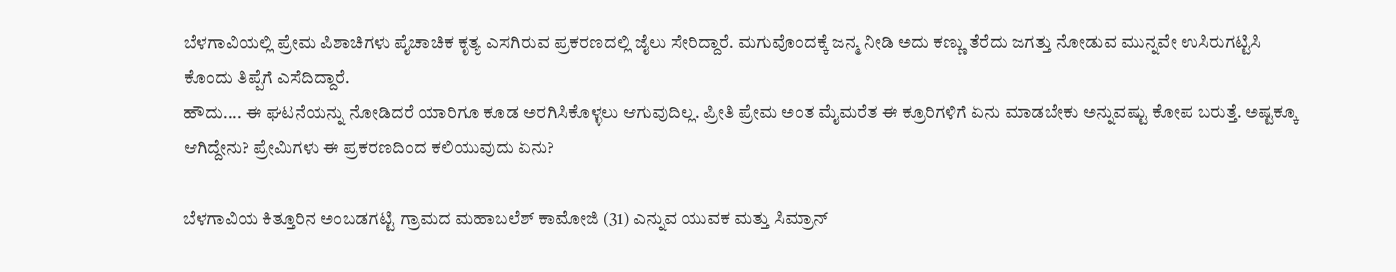ಬೆಳಗಾವಿಯಲ್ಲಿ ಪ್ರೇಮ ಪಿಶಾಚಿಗಳು ಪೈಚಾಚಿಕ ಕೃತ್ಯ ಎಸಗಿರುವ ಪ್ರಕರಣದಲ್ಲಿ ಜೈಲು ಸೇರಿದ್ದಾರೆ. ಮಗುವೊಂದಕ್ಕೆ ಜನ್ಮ ನೀಡಿ ಅದು ಕಣ್ಣು ತೆರೆದು ಜಗತ್ತು ನೋಡುವ ಮುನ್ನವೇ ಉಸಿರುಗಟ್ಟಿಸಿ ಕೊಂದು ತಿಪ್ಪೆಗೆ ಎಸೆದಿದ್ದಾರೆ.
ಹೌದು.... ಈ ಘಟನೆಯನ್ನು ನೋಡಿದರೆ ಯಾರಿಗೂ ಕೂಡ ಅರಗಿಸಿಕೊಳ್ಳಲು ಆಗುವುದಿಲ್ಲ. ಪ್ರೀತಿ ಪ್ರೇಮ ಅಂತ ಮೈಮರೆತ ಈ ಕ್ರೂರಿಗಳಿಗೆ ಏನು ಮಾಡಬೇಕು ಅನ್ನುವಷ್ಟು ಕೋಪ ಬರುತ್ತೆ. ಅಷ್ಟಕ್ಕೂ ಆಗಿದ್ದೇನು? ಪ್ರೇಮಿಗಳು ಈ ಪ್ರಕರಣದಿಂದ ಕಲಿಯುವುದು ಏನು?

ಬೆಳಗಾವಿಯ ಕಿತ್ತೂರಿನ ಅಂಬಡಗಟ್ಟಿ ಗ್ರಾಮದ ಮಹಾಬಲೆಶ್ ಕಾಮೋಜಿ (31) ಎನ್ನುವ ಯುವಕ ಮತ್ತು ಸಿಮ್ರಾನ್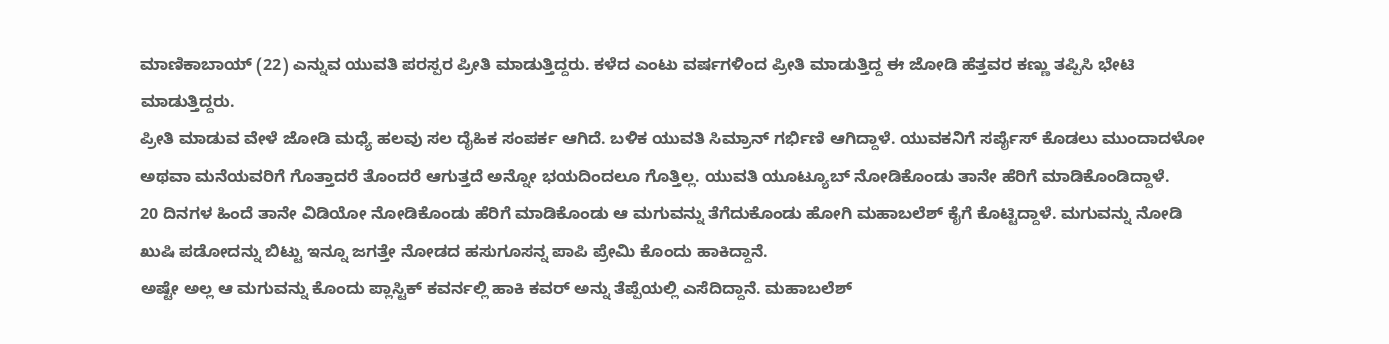ಮಾಣಿಕಾಬಾಯ್ (22) ಎನ್ನುವ ಯುವತಿ ಪರಸ್ಪರ ಪ್ರೀತಿ ಮಾಡುತ್ತಿದ್ದರು. ಕಳೆದ ಎಂಟು ವರ್ಷಗಳಿಂದ ಪ್ರೀತಿ ಮಾಡುತ್ತಿದ್ದ ಈ ಜೋಡಿ ಹೆತ್ತವರ ಕಣ್ಣು ತಪ್ಪಿಸಿ ಭೇಟಿ ಮಾಡುತ್ತಿದ್ದರು.
ಪ್ರೀತಿ ಮಾಡುವ ವೇಳೆ ಜೋಡಿ ಮಧ್ಯೆ ಹಲವು ಸಲ ದೈಹಿಕ ಸಂಪರ್ಕ ಆಗಿದೆ. ಬಳಿಕ ಯುವತಿ ಸಿಮ್ರಾನ್ ಗರ್ಭಿಣಿ ಆಗಿದ್ದಾಳೆ. ಯುವಕನಿಗೆ ಸರ್ಪೈಸ್ ಕೊಡಲು ಮುಂದಾದಳೋ ಅಥವಾ ಮನೆಯವರಿಗೆ ಗೊತ್ತಾದರೆ ತೊಂದರೆ ಆಗುತ್ತದೆ ಅನ್ನೋ ಭಯದಿಂದಲೂ ಗೊತ್ತಿಲ್ಲ. ಯುವತಿ ಯೂಟ್ಯೂಬ್ ನೋಡಿಕೊಂಡು ತಾನೇ ಹೆರಿಗೆ ಮಾಡಿಕೊಂಡಿದ್ದಾಳೆ.
20 ದಿನಗಳ ಹಿಂದೆ ತಾನೇ ವಿಡಿಯೋ ನೋಡಿಕೊಂಡು ಹೆರಿಗೆ ಮಾಡಿಕೊಂಡು ಆ ಮಗುವನ್ನು ತೆಗೆದುಕೊಂಡು ಹೋಗಿ ಮಹಾಬಲೆಶ್ ಕೈಗೆ ಕೊಟ್ಟಿದ್ದಾಳೆ. ಮಗುವನ್ನು ನೋಡಿ ಖುಷಿ ಪಡೋದನ್ನು ಬಿಟ್ಟು ಇನ್ನೂ ಜಗತ್ತೇ ನೋಡದ ಹಸುಗೂಸನ್ನ ಪಾಪಿ ಪ್ರೇಮಿ ಕೊಂದು ಹಾಕಿದ್ದಾನೆ.
ಅಷ್ಟೇ ಅಲ್ಲ ಆ ಮಗುವನ್ನು ಕೊಂದು ಪ್ಲಾಸ್ಟಿಕ್ ಕವರ್ನಲ್ಲಿ ಹಾಕಿ ಕವರ್ ಅನ್ನು ತೆಪ್ಪೆಯಲ್ಲಿ ಎಸೆದಿದ್ದಾನೆ. ಮಹಾಬಲೆಶ್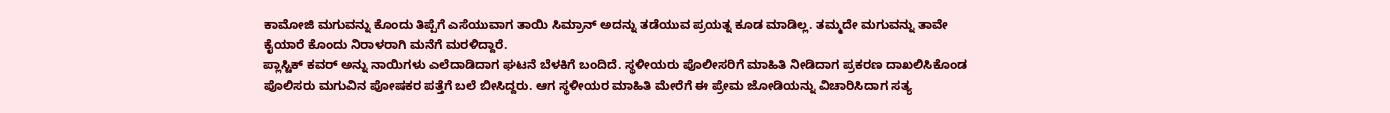ಕಾಮೋಜಿ ಮಗುವನ್ನು ಕೊಂದು ತಿಪ್ಪೆಗೆ ಎಸೆಯುವಾಗ ತಾಯಿ ಸಿಮ್ರಾನ್ ಅದನ್ನು ತಡೆಯುವ ಪ್ರಯತ್ನ ಕೂಡ ಮಾಡಿಲ್ಲ. ತಮ್ಮದೇ ಮಗುವನ್ನು ತಾವೇ ಕೈಯಾರೆ ಕೊಂದು ನಿರಾಳರಾಗಿ ಮನೆಗೆ ಮರಳಿದ್ದಾರೆ.
ಪ್ಲಾಸ್ಟಿಕ್ ಕವರ್ ಅನ್ನು ನಾಯಿಗಳು ಎಲೆದಾಡಿದಾಗ ಘಟನೆ ಬೆಳಕಿಗೆ ಬಂದಿದೆ. ಸ್ಥಳೀಯರು ಪೊಲೀಸರಿಗೆ ಮಾಹಿತಿ ನೀಡಿದಾಗ ಪ್ರಕರಣ ದಾಖಲಿಸಿಕೊಂಡ ಪೊಲಿಸರು ಮಗುವಿನ ಪೋಷಕರ ಪತ್ತೆಗೆ ಬಲೆ ಬೀಸಿದ್ದರು. ಆಗ ಸ್ಥಳೀಯರ ಮಾಹಿತಿ ಮೇರೆಗೆ ಈ ಪ್ರೇಮ ಜೋಡಿಯನ್ನು ವಿಚಾರಿಸಿದಾಗ ಸತ್ಯ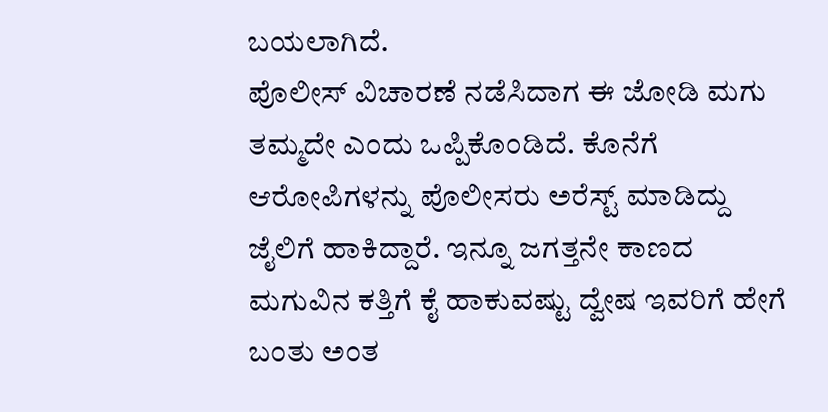ಬಯಲಾಗಿದೆ.
ಪೊಲೀಸ್ ವಿಚಾರಣೆ ನಡೆಸಿದಾಗ ಈ ಜೋಡಿ ಮಗು ತಮ್ಮದೇ ಎಂದು ಒಪ್ಪಿಕೊಂಡಿದೆ. ಕೊನೆಗೆ ಆರೋಪಿಗಳನ್ನು ಪೊಲೀಸರು ಅರೆಸ್ಟ್ ಮಾಡಿದ್ದು ಜೈಲಿಗೆ ಹಾಕಿದ್ದಾರೆ. ಇನ್ನೂ ಜಗತ್ತನೇ ಕಾಣದ ಮಗುವಿನ ಕತ್ತಿಗೆ ಕೈ ಹಾಕುವಷ್ಟು ದ್ವೇಷ ಇವರಿಗೆ ಹೇಗೆ ಬಂತು ಅಂತ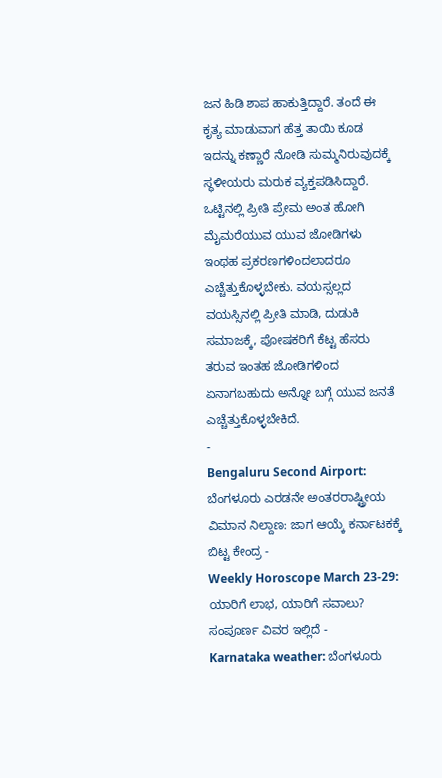ಜನ ಹಿಡಿ ಶಾಪ ಹಾಕುತ್ತಿದ್ದಾರೆ. ತಂದೆ ಈ ಕೃತ್ಯ ಮಾಡುವಾಗ ಹೆತ್ತ ತಾಯಿ ಕೂಡ ಇದನ್ನು ಕಣ್ಣಾರೆ ನೋಡಿ ಸುಮ್ಮನಿರುವುದಕ್ಕೆ ಸ್ಥಳೀಯರು ಮರುಕ ವ್ಯಕ್ತಪಡಿಸಿದ್ದಾರೆ.
ಒಟ್ಟಿನಲ್ಲಿ ಪ್ರೀತಿ ಪ್ರೇಮ ಅಂತ ಹೋಗಿ ಮೈಮರೆಯುವ ಯುವ ಜೋಡಿಗಳು ಇಂಥಹ ಪ್ರಕರಣಗಳಿಂದಲಾದರೂ ಎಚ್ಚೆತ್ತುಕೊಳ್ಳಬೇಕು. ವಯಸ್ಸಲ್ಲದ ವಯಸ್ಸಿನಲ್ಲಿ ಪ್ರೀತಿ ಮಾಡಿ, ದುಡುಕಿ ಸಮಾಜಕ್ಕೆ, ಪೋಷಕರಿಗೆ ಕೆಟ್ಟ ಹೆಸರು ತರುವ ಇಂತಹ ಜೋಡಿಗಳಿಂದ ಏನಾಗಬಹುದು ಅನ್ನೋ ಬಗ್ಗೆ ಯುವ ಜನತೆ ಎಚ್ಚೆತ್ತುಕೊಳ್ಳಬೇಕಿದೆ.
-
Bengaluru Second Airport: ಬೆಂಗಳೂರು ಎರಡನೇ ಅಂತರರಾಷ್ಟ್ರೀಯ ವಿಮಾನ ನಿಲ್ದಾಣ: ಜಾಗ ಆಯ್ಕೆ ಕರ್ನಾಟಕಕ್ಕೆ ಬಿಟ್ಟ ಕೇಂದ್ರ -
Weekly Horoscope March 23-29: ಯಾರಿಗೆ ಲಾಭ, ಯಾರಿಗೆ ಸವಾಲು? ಸಂಪೂರ್ಣ ವಿವರ ಇಲ್ಲಿದೆ -
Karnataka weather: ಬೆಂಗಳೂರು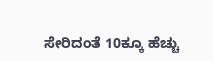ಸೇರಿದಂತೆ 10ಕ್ಕೂ ಹೆಚ್ಚು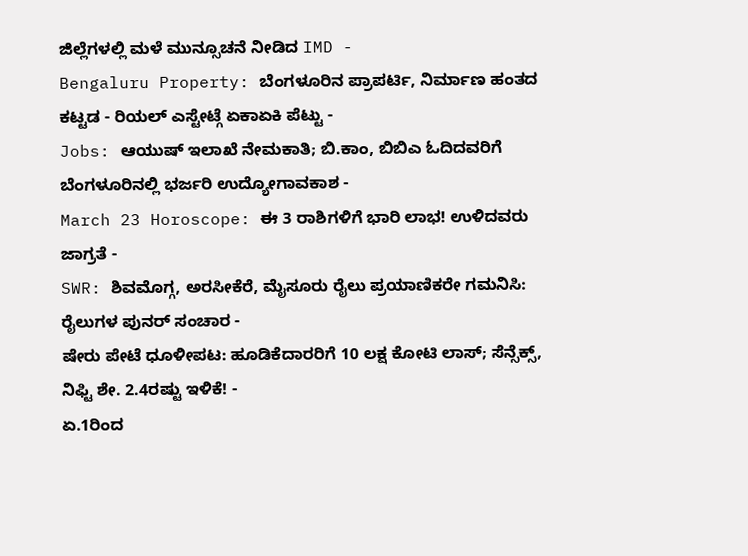ಜಿಲ್ಲೆಗಳಲ್ಲಿ ಮಳೆ ಮುನ್ಸೂಚನೆ ನೀಡಿದ IMD -
Bengaluru Property: ಬೆಂಗಳೂರಿನ ಪ್ರಾಪರ್ಟಿ, ನಿರ್ಮಾಣ ಹಂತದ ಕಟ್ಟಡ - ರಿಯಲ್ ಎಸ್ಟೇಟ್ಗೆ ಏಕಾಏಕಿ ಪೆಟ್ಟು -
Jobs: ಆಯುಷ್ ಇಲಾಖೆ ನೇಮಕಾತಿ; ಬಿ.ಕಾಂ, ಬಿಬಿಎ ಓದಿದವರಿಗೆ ಬೆಂಗಳೂರಿನಲ್ಲಿ ಭರ್ಜರಿ ಉದ್ಯೋಗಾವಕಾಶ -
March 23 Horoscope: ಈ 3 ರಾಶಿಗಳಿಗೆ ಭಾರಿ ಲಾಭ! ಉಳಿದವರು ಜಾಗ್ರತೆ -
SWR: ಶಿವಮೊಗ್ಗ, ಅರಸೀಕೆರೆ, ಮೈಸೂರು ರೈಲು ಪ್ರಯಾಣಿಕರೇ ಗಮನಿಸಿ: ರೈಲುಗಳ ಪುನರ್ ಸಂಚಾರ -
ಷೇರು ಪೇಟೆ ಧೂಳೀಪಟ: ಹೂಡಿಕೆದಾರರಿಗೆ 10 ಲಕ್ಷ ಕೋಟಿ ಲಾಸ್; ಸೆನ್ಸೆಕ್ಸ್, ನಿಫ್ಟಿ ಶೇ. 2.4ರಷ್ಟು ಇಳಿಕೆ! -
ಏ.1ರಿಂದ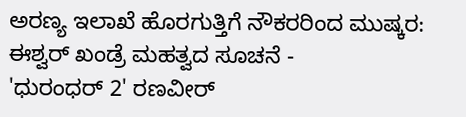ಅರಣ್ಯ ಇಲಾಖೆ ಹೊರಗುತ್ತಿಗೆ ನೌಕರರಿಂದ ಮುಷ್ಕರ: ಈಶ್ವರ್ ಖಂಡ್ರೆ ಮಹತ್ವದ ಸೂಚನೆ -
'ಧುರಂಧರ್ 2' ರಣವೀರ್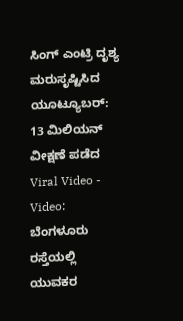ಸಿಂಗ್ ಎಂಟ್ರಿ ದೃಶ್ಯ ಮರುಸೃಷ್ಟಿಸಿದ ಯೂಟ್ಯೂಬರ್: 13 ಮಿಲಿಯನ್ ವೀಕ್ಷಣೆ ಪಡೆದ Viral Video -
Video: ಬೆಂಗಳೂರು ರಸ್ತೆಯಲ್ಲಿ ಯುವಕರ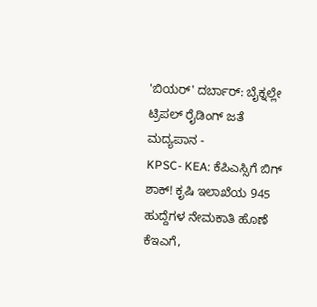'ಬಿಯರ್' ದರ್ಬಾರ್: ಬೈಕ್ನಲ್ಲೇ ಟ್ರಿಪಲ್ ರೈಡಿಂಗ್ ಜತೆ ಮದ್ಯಪಾನ -
KPSC- KEA: ಕೆಪಿಎಸ್ಸಿಗೆ ಬಿಗ್ ಶಾಕ್! ಕೃಷಿ ಇಲಾಖೆಯ 945 ಹುದ್ದೆಗಳ ನೇಮಕಾತಿ ಹೊಣೆ ಕೆಇಎಗೆ,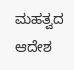ಮಹತ್ವದ ಆದೇಶ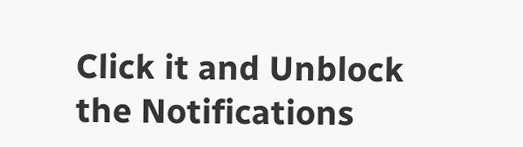Click it and Unblock the Notifications